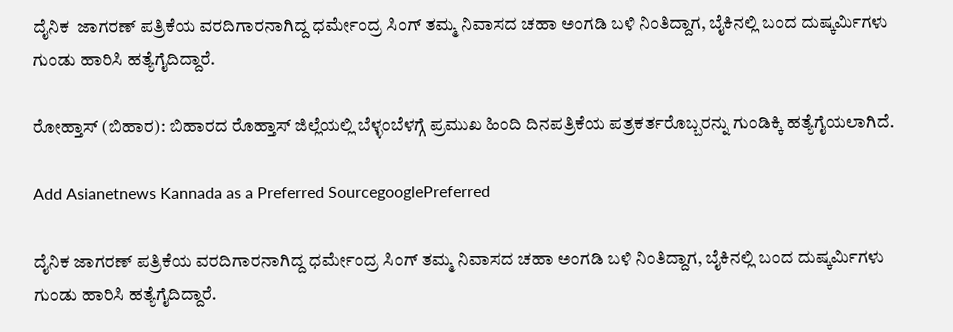ದೈನಿಕ  ಜಾಗರಣ್ ಪತ್ರಿಕೆಯ ವರದಿಗಾರನಾಗಿದ್ದ ಧರ್ಮೇಂದ್ರ ಸಿಂಗ್ ತಮ್ಮ ನಿವಾಸದ ಚಹಾ ಅಂಗಡಿ ಬಳಿ ನಿಂತಿದ್ದಾಗ, ಬೈಕಿನಲ್ಲಿ ಬಂದ ದುಷ್ಕರ್ಮಿಗಳು ಗುಂಡು ಹಾರಿಸಿ ಹತ್ಯೆಗೈದಿದ್ದಾರೆ.

ರೋಹ್ತಾಸ್ (ಬಿಹಾರ): ಬಿಹಾರದ ರೊಹ್ತಾಸ್ ಜಿಲ್ಲೆಯಲ್ಲಿ ಬೆಳ್ಳಂಬೆಳಗ್ಗೆ ಪ್ರಮುಖ ಹಿಂದಿ ದಿನಪತ್ರಿಕೆಯ ಪತ್ರಕರ್ತರೊಬ್ಬರನ್ನು ಗುಂಡಿಕ್ಕಿ ಹತ್ಯೆಗೈಯಲಾಗಿದೆ.

Add Asianetnews Kannada as a Preferred SourcegooglePreferred

ದೈನಿಕ ಜಾಗರಣ್ ಪತ್ರಿಕೆಯ ವರದಿಗಾರನಾಗಿದ್ದ ಧರ್ಮೇಂದ್ರ ಸಿಂಗ್ ತಮ್ಮ ನಿವಾಸದ ಚಹಾ ಅಂಗಡಿ ಬಳಿ ನಿಂತಿದ್ದಾಗ, ಬೈಕಿನಲ್ಲಿ ಬಂದ ದುಷ್ಕರ್ಮಿಗಳು ಗುಂಡು ಹಾರಿಸಿ ಹತ್ಯೆಗೈದಿದ್ದಾರೆ.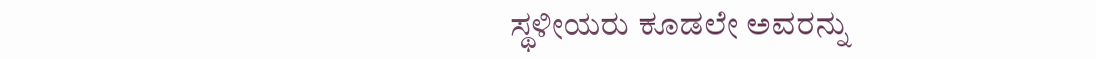ಸ್ಥಳೀಯರು ಕೂಡಲೇ ಅವರನ್ನು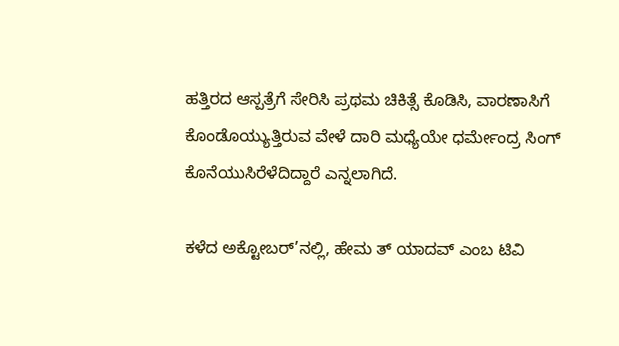ಹತ್ತಿರದ ಆಸ್ಪತ್ರೆಗೆ ಸೇರಿಸಿ ಪ್ರಥಮ ಚಿಕಿತ್ಸೆ ಕೊಡಿಸಿ, ವಾರಣಾಸಿಗೆ ಕೊಂಡೊಯ್ಯುತ್ತಿರುವ ವೇಳೆ ದಾರಿ ಮಧ್ಯೆಯೇ ಧರ್ಮೇಂದ್ರ ಸಿಂಗ್ ಕೊನೆಯುಸಿರೆಳೆದಿದ್ದಾರೆ ಎನ್ನಲಾಗಿದೆ.

ಕಳೆದ ಅಕ್ಟೋಬರ್’ನಲ್ಲಿ, ಹೇಮ ತ್ ಯಾದವ್ ಎಂಬ ಟಿವಿ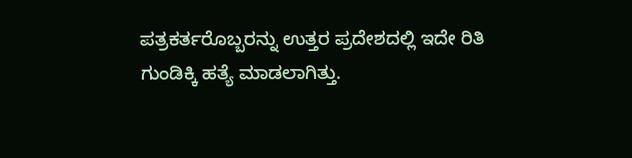ಪತ್ರಕರ್ತರೊಬ್ಬರನ್ನು ಉತ್ತರ ಪ್ರದೇಶದಲ್ಲಿ ಇದೇ ರಿತಿ ಗುಂಡಿಕ್ಕಿ ಹತ್ಯೆ ಮಾಡಲಾಗಿತ್ತು.